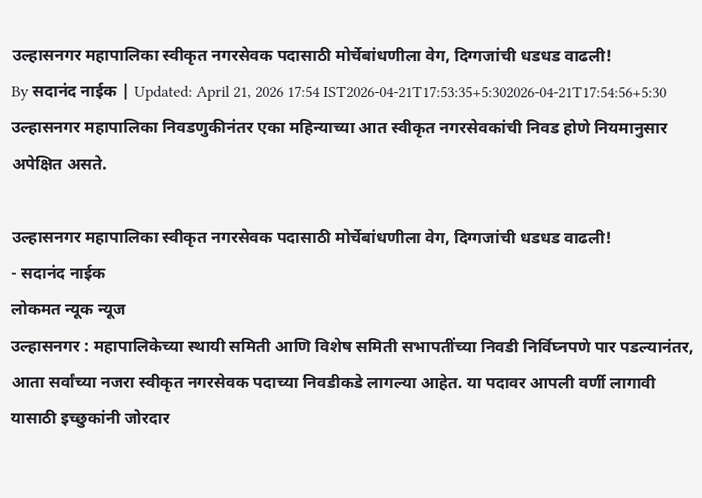उल्हासनगर महापालिका स्वीकृत नगरसेवक पदासाठी मोर्चेबांधणीला वेग, दिग्गजांची धडधड वाढली!
By सदानंद नाईक | Updated: April 21, 2026 17:54 IST2026-04-21T17:53:35+5:302026-04-21T17:54:56+5:30
उल्हासनगर महापालिका निवडणुकीनंतर एका महिन्याच्या आत स्वीकृत नगरसेवकांची निवड होणे नियमानुसार अपेक्षित असते.

उल्हासनगर महापालिका स्वीकृत नगरसेवक पदासाठी मोर्चेबांधणीला वेग, दिग्गजांची धडधड वाढली!
- सदानंद नाईक
लोकमत न्यूक न्यूज
उल्हासनगर : महापालिकेच्या स्थायी समिती आणि विशेष समिती सभापतींच्या निवडी निर्विघ्नपणे पार पडल्यानंतर, आता सर्वांच्या नजरा स्वीकृत नगरसेवक पदाच्या निवडीकडे लागल्या आहेत. या पदावर आपली वर्णी लागावी यासाठी इच्छुकांनी जोरदार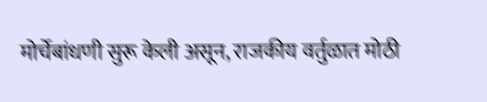मोर्चेबांधणी सुरू केली असून, राजकीय वर्तुळात मोठी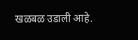खळबळ उडाली आहे.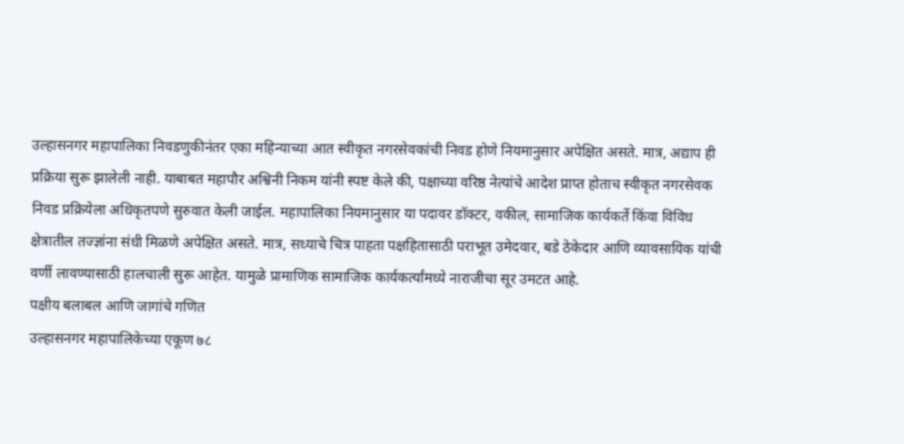उल्हासनगर महापालिका निवडणुकीनंतर एका महिन्याच्या आत स्वीकृत नगरसेवकांची निवड होणे नियमानुसार अपेक्षित असते. मात्र, अद्याप ही प्रक्रिया सुरू झालेली नाही. याबाबत महापौर अश्विनी निकम यांनी स्पष्ट केले की, पक्षाच्या वरिष्ठ नेत्यांचे आदेश प्राप्त होताच स्वीकृत नगरसेवक निवड प्रक्रियेला अधिकृतपणे सुरुवात केली जाईल. महापालिका नियमानुसार या पदावर डॉक्टर, वकील, सामाजिक कार्यकर्ते किंवा विविध क्षेत्रातील तज्ज्ञांना संधी मिळणे अपेक्षित असते. मात्र, सध्याचे चित्र पाहता पक्षहितासाठी पराभूत उमेदवार, बडे ठेकेदार आणि व्यावसायिक यांची वर्णी लावण्यासाठी हालचाली सुरू आहेत. यामुळे प्रामाणिक सामाजिक कार्यकर्त्यांमध्ये नाराजीचा सूर उमटत आहे.
पक्षीय बलाबल आणि जागांचे गणित
उल्हासनगर महापालिकेच्या एकूण ७८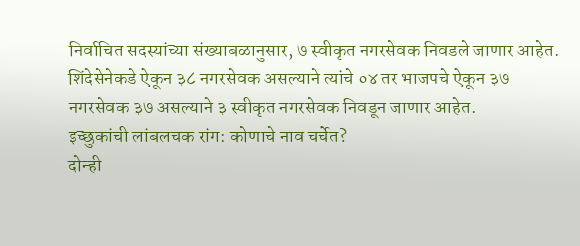निर्वाचित सदस्यांच्या संख्याबळानुसार, ७ स्वीकृत नगरसेवक निवडले जाणार आहेत. शिंदेसेनेकडे ऐकून ३८ नगरसेवक असल्याने त्यांचे ०४ तर भाजपचे ऐकून ३७ नगरसेवक ३७ असल्याने ३ स्वीकृत नगरसेवक निवडून जाणार आहेत.
इच्छुकांची लांबलचक रांग: कोणाचे नाव चर्चेत?
दोन्ही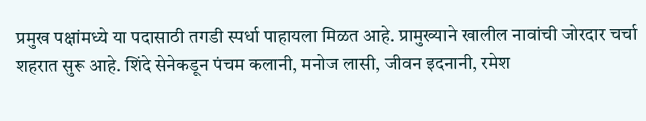प्रमुख पक्षांमध्ये या पदासाठी तगडी स्पर्धा पाहायला मिळत आहे. प्रामुख्याने खालील नावांची जोरदार चर्चा शहरात सुरू आहे. शिंदे सेनेकडून पंचम कलानी, मनोज लासी, जीवन इदनानी, रमेश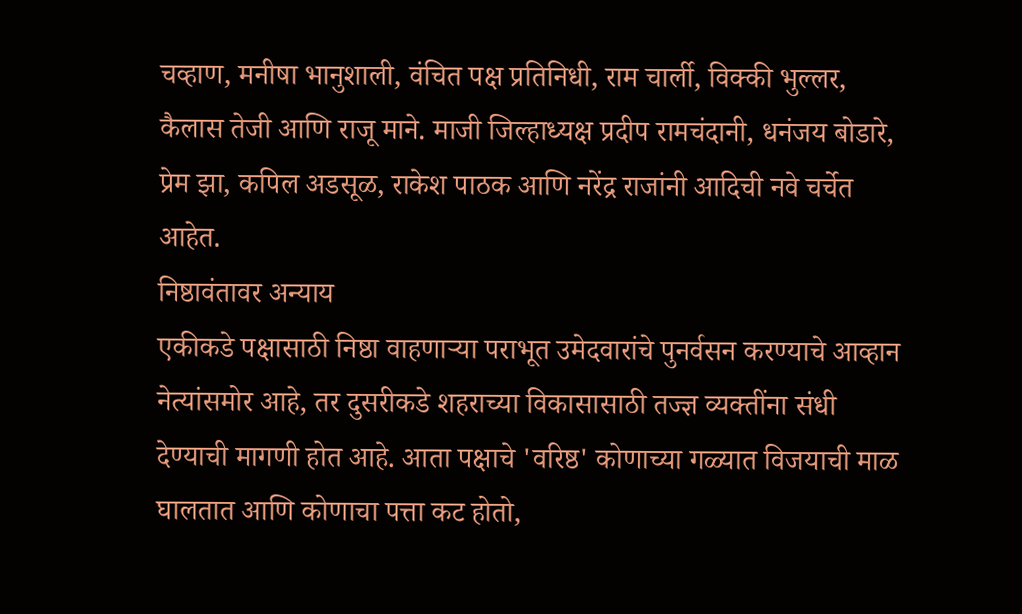चव्हाण, मनीषा भानुशाली, वंचित पक्ष प्रतिनिधी, राम चार्ली, विक्की भुल्लर, कैलास तेजी आणि राजू माने. माजी जिल्हाध्यक्ष प्रदीप रामचंदानी, धनंजय बोडारे, प्रेम झा, कपिल अडसूळ, राकेश पाठक आणि नरेंद्र राजांनी आदिची नवे चर्चेत आहेत.
निष्ठावंतावर अन्याय
एकीकडे पक्षासाठी निष्ठा वाहणाऱ्या पराभूत उमेदवारांचे पुनर्वसन करण्याचे आव्हान नेत्यांसमोर आहे, तर दुसरीकडे शहराच्या विकासासाठी तज्ज्ञ व्यक्तींना संधी देण्याची मागणी होत आहे. आता पक्षाचे 'वरिष्ठ' कोणाच्या गळ्यात विजयाची माळ घालतात आणि कोणाचा पत्ता कट होतो,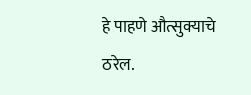हे पाहणे औत्सुक्याचे ठरेल.